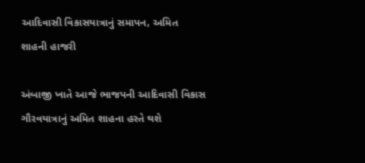આદિવાસી વિકાસયાત્રાનું સમાપન, અમિત શાહની હાજરી

અંબાજી ખાતે આજે ભાજપની આદિવાસી વિકાસ ગૌરવયાત્રાનું અમિત શાહના હસ્તે થશે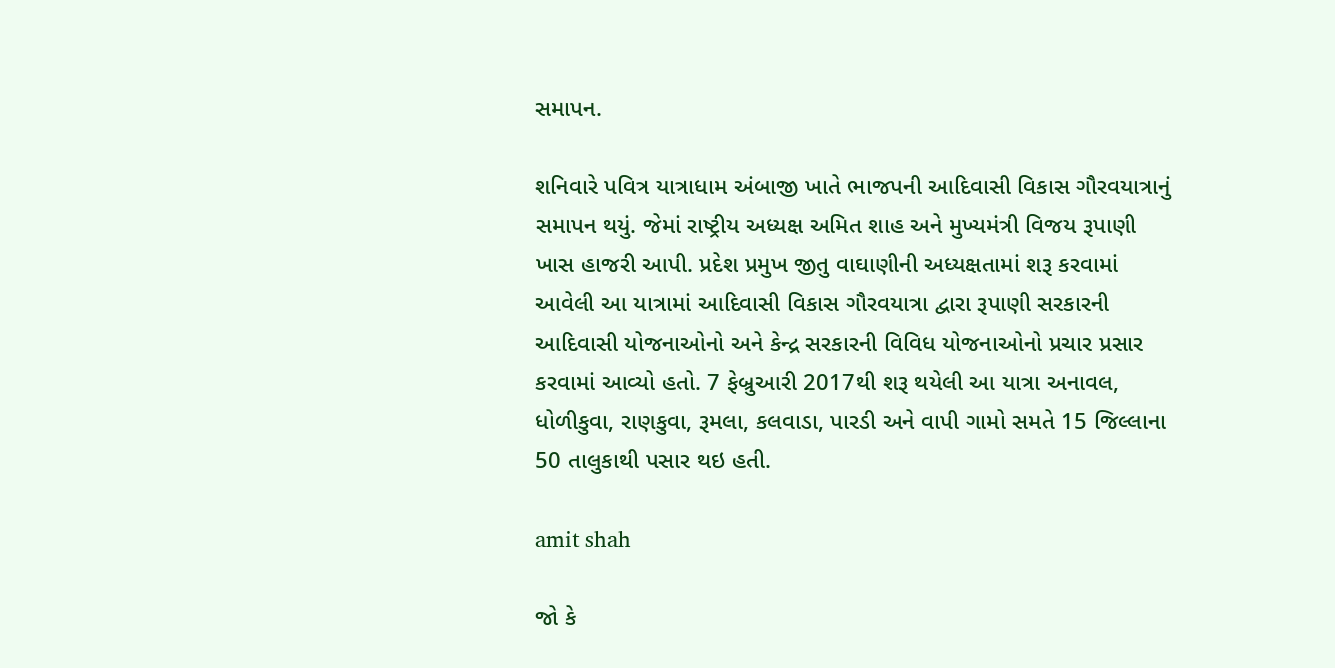સમાપન.

શનિવારે પવિત્ર યાત્રાધામ અંબાજી ખાતે ભાજપની આદિવાસી વિકાસ ગૌરવયાત્રાનું સમાપન થયું. જેમાં રાષ્ટ્રીય અધ્યક્ષ અમિત શાહ અને મુખ્યમંત્રી વિજય રૂપાણી ખાસ હાજરી આપી. પ્રદેશ પ્રમુખ જીતુ વાઘાણીની અધ્યક્ષતામાં શરૂ કરવામાં આવેલી આ યાત્રામાં આદિવાસી વિકાસ ગૌરવયાત્રા દ્વારા રૂપાણી સરકારની આદિવાસી યોજનાઓનો અને કેન્દ્ર સરકારની વિવિધ યોજનાઓનો પ્રચાર પ્રસાર કરવામાં આવ્યો હતો. 7 ફેબ્રુઆરી 2017થી શરૂ થયેલી આ યાત્રા અનાવલ, ધોળીકુવા, રાણકુવા, રૂમલા, કલવાડા, પારડી અને વાપી ગામો સમતે 15 જિલ્લાના 50 તાલુકાથી પસાર થઇ હતી.

amit shah

જો કે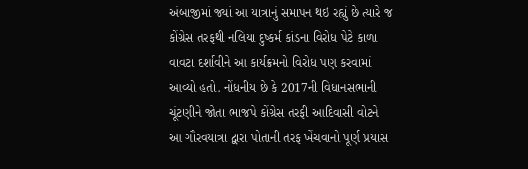અંબાજીમાં જ્યાં આ યાત્રાનું સમાપન થઇ રહ્યું છે ત્યારે જ કોંગ્રેસ તરફથી નલિયા દુષ્કર્મ કાંડના વિરોધ પેટે કાળા વાવટા દર્શાવીને આ કાર્યક્રમનો વિરોધ પણ કરવામાં આવ્યો હતો. નોંધનીય છે કે 2017ની વિધાનસભાની ચૂંટણીને જોતા ભાજપે કોંગ્રેસ તરફી આદિવાસી વોટને આ ગૌરવયાત્રા દ્વારા પોતાની તરફ ખેંચવાનો પૂર્ણ પ્રયાસ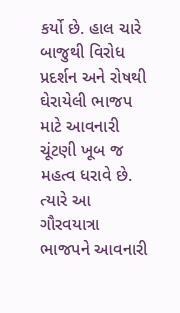કર્યો છે. હાલ ચારે બાજુથી વિરોધ પ્રદર્શન અને રોષથી ઘેરાયેલી ભાજપ માટે આવનારી ચૂંટણી ખૂબ જ મહત્વ ધરાવે છે. ત્યારે આ ગૌરવયાત્રા ભાજપને આવનારી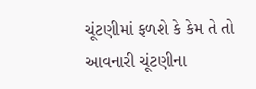ચૂંટણીમાં ફળશે કે કેમ તે તો આવનારી ચૂંટણીના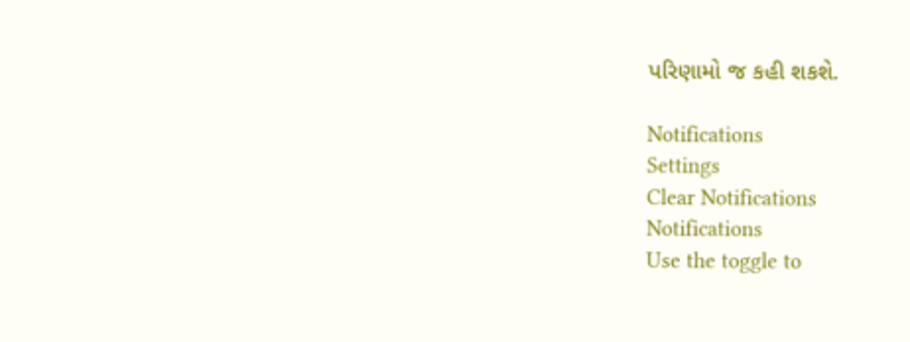પરિણામો જ કહી શકશે.

Notifications
Settings
Clear Notifications
Notifications
Use the toggle to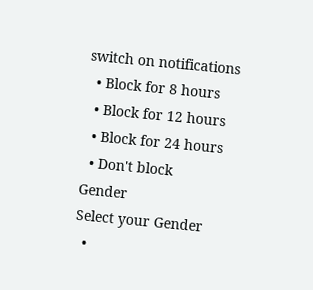switch on notifications
  • Block for 8 hours
  • Block for 12 hours
  • Block for 24 hours
  • Don't block
Gender
Select your Gender
  •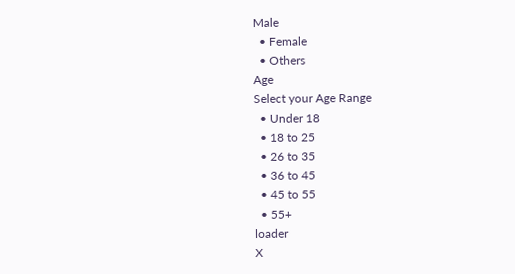Male
  • Female
  • Others
Age
Select your Age Range
  • Under 18
  • 18 to 25
  • 26 to 35
  • 36 to 45
  • 45 to 55
  • 55+
loader
X